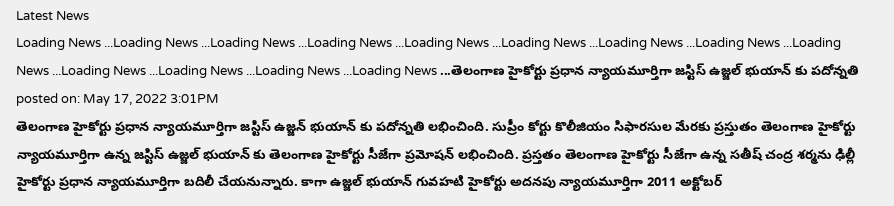Latest News
Loading News ...Loading News ...Loading News ...Loading News ...Loading News ...Loading News ...Loading News ...Loading News ...Loading News ...Loading News ...Loading News ...Loading News ...Loading News ...తెలంగాణ హైకోర్టు ప్రధాన న్యాయమూర్తిగా జస్టిస్ ఉజ్జల్ భుయాన్ కు పదోన్నతి
posted on: May 17, 2022 3:01PM
తెలంగాణ హైకోర్టు ప్రధాన న్యాయమూర్తిగా జస్టిస్ ఉజ్జన్ భుయాన్ కు పదోన్నతి లభించింది. సుప్రీం కోర్టు కొలీజియం సిఫారసుల మేరకు ప్రస్తుతం తెలంగాణ హైకోర్టు న్యాయమూర్తిగా ఉన్న జస్టిస్ ఉజ్జల్ భుయాన్ కు తెలంగాణ హైకోర్టు సీజేగా ప్రమోషన్ లభించింది. ప్రస్తతం తెలంగాణ హైకోర్టు సీజేగా ఉన్న సతీష్ చంద్ర శర్మను ఢిల్లీ హైకోర్టు ప్రధాన న్యాయమూర్తిగా బదిలీ చేయనున్నారు. కాగా ఉజ్జల్ భుయాన్ గువహటి హైకోర్టు అదనపు న్యాయమూర్తిగా 2011 అక్టోబర్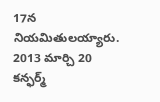17న నియమితులయ్యారు. 2013 మార్చి 20 కన్ఫర్మ్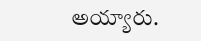అయ్యారు.